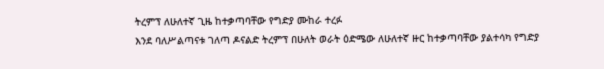ትረምፕ ለሁለተኛ ጊዜ ከተቃጣባቸው የግድያ ሙከራ ተረፉ
እንደ ባለሥልጣናቱ ገለጣ ዶናልድ ትረምፕ በሁለት ወራት ዕድሜው ለሁለተኛ ዙር ከተቃጣባቸው ያልተሳካ የግድያ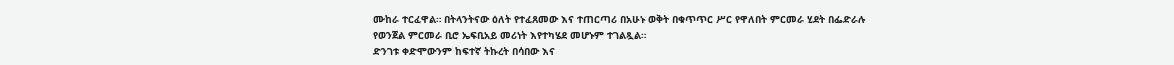ሙከራ ተርፈዋል። በትላንትናው ዕለት የተፈጸመው እና ተጠርጣሪ በአሁኑ ወቅት በቁጥጥር ሥር የዋለበት ምርመራ ሂደት በፌድራሉ የወንጀል ምርመራ ቢሮ ኤፍቢአይ መሪነት እየተካሄደ መሆኑም ተገልጿል።
ድንገቱ ቀድሞውንም ከፍተኛ ትኩረት በሳበው እና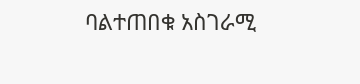ባልተጠበቁ አስገራሚ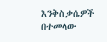እንቅስቃሴዎች በተመላው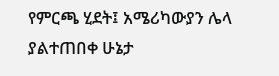የምርጫ ሂደት፤ አሜሪካውያን ሌላ ያልተጠበቀ ሁኔታ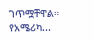ገጥሟቸዋል። የአሜሪካ...